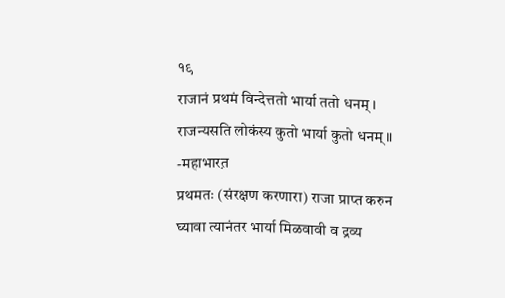१९
राजानं प्रथमं विन्देत्ततो भार्या ततो धनम् ।
राजन्यसति लोकंस्य कुतो भार्या कुतो धनम् ॥
-महाभारत़
प्रथमतः (संरक्षण करणारा) राजा प्राप्त करुन
घ्यावा त्यानंतर भार्या मिळवावी व द्रव्य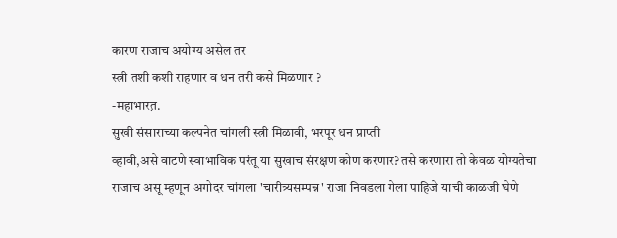कारण राजाच अयोग्य असेल तर
स्त्री तशी कशी राहणार व धन तरी कसे मिळणार ?
-महाभारत़.
सुखी संसाराच्या कल्पनेत चांगली स्त्री मिळावी, भरपूर धन प्राप्ती
व्हावी,असे वाटणे स्वाभाविक परंतू या सुखाच संरक्षण कोण करणार? तसे करणारा तो केवळ योग्यतेचा
राजाच असू म्हणून अगोदर चांगला 'चारीत्र्यसम्पन्न' राजा निवडला गेला पाहिजे याची काळजी घेणे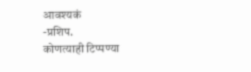आवश्यकं
-प्रशिप.
कोणत्याही टिप्पण्या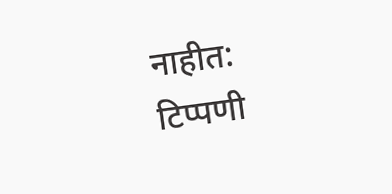नाहीत:
टिप्पणी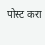पोस्ट करा